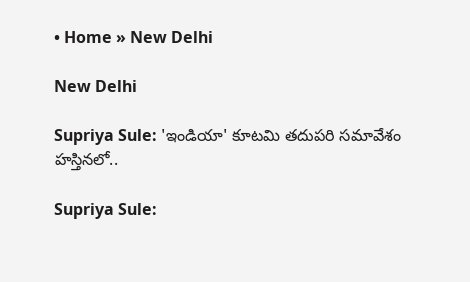• Home » New Delhi

New Delhi

Supriya Sule: 'ఇండియా' కూటమి తదుపరి సమావేశం హస్తినలో..

Supriya Sule: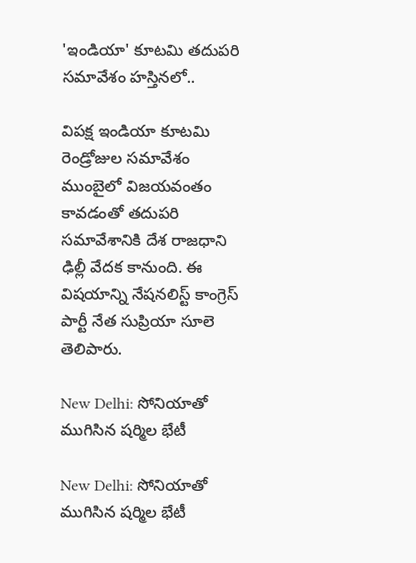'ఇండియా' కూటమి తదుపరి సమావేశం హస్తినలో..

విపక్ష ఇండియా కూటమి రెండ్రోజుల సమావేశం ముంబైలో విజయవంతం కావడంతో తదుపరి సమావేశానికి దేశ రాజధాని ఢిల్లీ వేదక కానుంది. ఈ విషయాన్ని నేషనలిస్ట్ కాంగ్రెస్ పార్టీ నేత సుప్రియా సూలె తెలిపారు.

New Delhi: సోనియాతో ముగిసిన షర్మిల భేటీ

New Delhi: సోనియాతో ముగిసిన షర్మిల భేటీ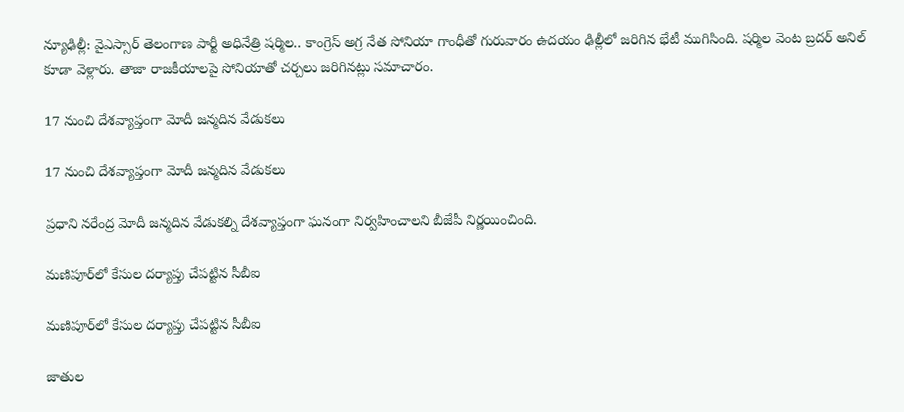న్యూఢిల్లీ: వైఎస్సార్ తెలంగాణ పార్టీ అధినేత్రి షర్మిల.. కాంగ్రెస్ అగ్ర నేత సోనియా గాంధీతో గురువారం ఉదయం ఢిల్లీలో జరిగిన భేటీ ముగిసింది. షర్మిల వెంట బ్రదర్ అనిల్ కూడా వెళ్లారు. తాజా రాజకీయాలపై సోనియాతో చర్చలు జరిగినట్లు సమాచారం.

17 నుంచి దేశవ్యాప్తంగా మోదీ జన్మదిన వేడుకలు

17 నుంచి దేశవ్యాప్తంగా మోదీ జన్మదిన వేడుకలు

ప్రధాని నరేంద్ర మోదీ జన్మదిన వేడుకల్ని దేశవ్యాప్తంగా ఘనంగా నిర్వహించాలని బీజేపీ నిర్ణయించింది.

మణిపూర్‌లో కేసుల దర్యాప్తు చేపట్టిన సీబీఐ

మణిపూర్‌లో కేసుల దర్యాప్తు చేపట్టిన సీబీఐ

జాతుల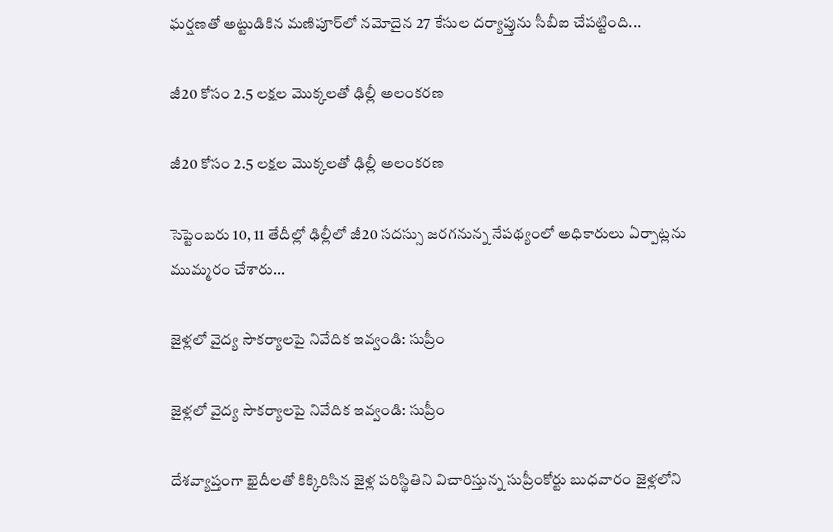ఘర్షణతో అట్టుడికిన మణిపూర్‌లో నమోదైన 27 కేసుల దర్యాప్తును సీబీఐ చేపట్టింది...

జీ20 కోసం 2.5 లక్షల మొక్కలతో ఢిల్లీ అలంకరణ

జీ20 కోసం 2.5 లక్షల మొక్కలతో ఢిల్లీ అలంకరణ

సెప్టెంబరు 10, 11 తేదీల్లో ఢిల్లీలో జీ20 సదస్సు జరగనున్న నేపథ్యంలో అధికారులు ఏర్పాట్లను ముమ్మరం చేశారు...

జైళ్లలో వైద్య సౌకర్యాలపై నివేదిక ఇవ్వండి: సుప్రీం

జైళ్లలో వైద్య సౌకర్యాలపై నివేదిక ఇవ్వండి: సుప్రీం

దేశవ్యాప్తంగా ఖైదీలతో కిక్కిరిసిన జైళ్ల పరిస్థితిని విచారిస్తున్న సుప్రీంకోర్టు బుధవారం జైళ్లలోని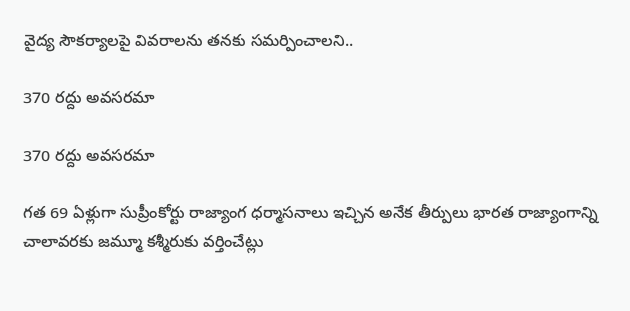వైద్య సౌకర్యాలపై వివరాలను తనకు సమర్పించాలని..

370 రద్దు అవసరమా

370 రద్దు అవసరమా

గత 69 ఏళ్లుగా సుప్రీంకోర్టు రాజ్యాంగ ధర్మాసనాలు ఇచ్చిన అనేక తీర్పులు భారత రాజ్యాంగాన్ని చాలావరకు జమ్మూ కశ్మీరుకు వర్తించేట్లు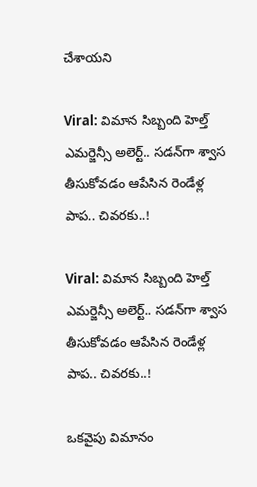చేశాయని

Viral: విమాన సిబ్బంది హెల్త్ ఎమర్జెన్సీ అలెర్ట్.. సడన్‌గా శ్వాస తీసుకోవడం ఆపేసిన రెండేళ్ల పాప.. చివరకు..!

Viral: విమాన సిబ్బంది హెల్త్ ఎమర్జెన్సీ అలెర్ట్.. సడన్‌గా శ్వాస తీసుకోవడం ఆపేసిన రెండేళ్ల పాప.. చివరకు..!

ఒకవైపు విమానం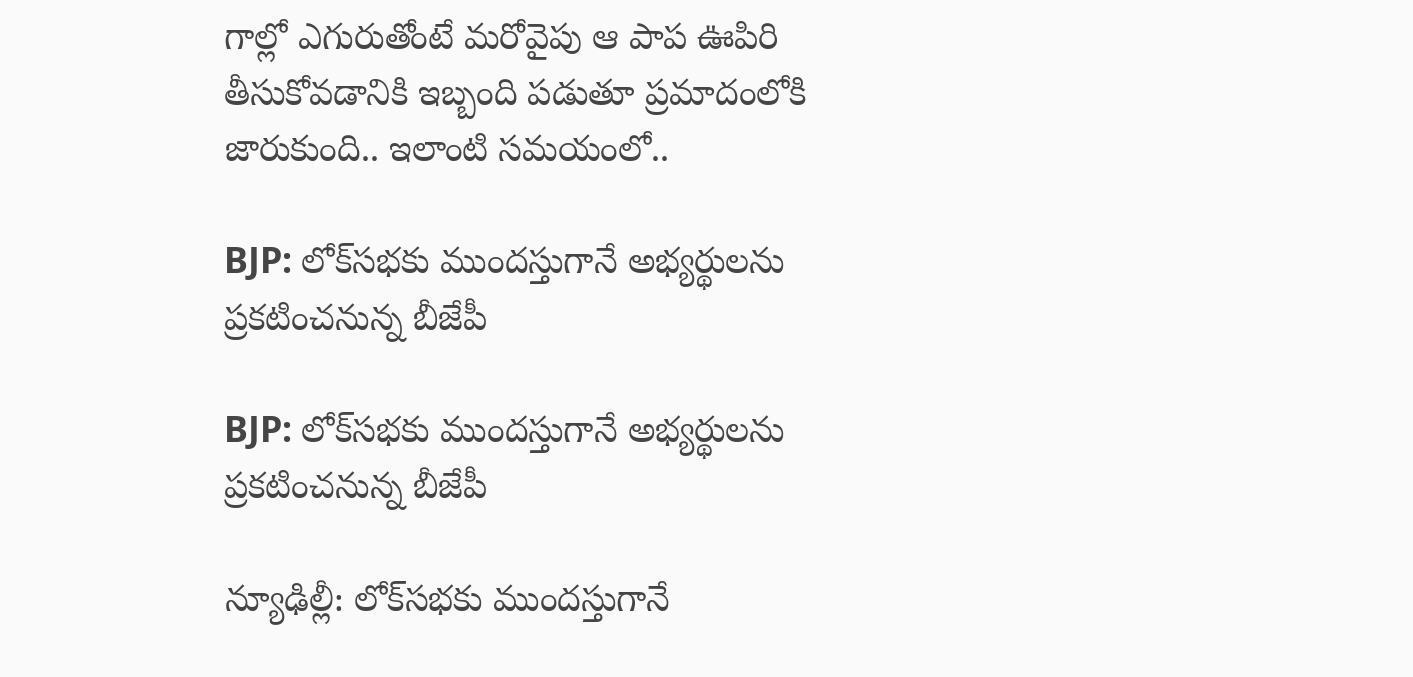గాల్లో ఎగురుతోంటే మరోవైపు ఆ పాప ఊపిరి తీసుకోవడానికి ఇబ్బంది పడుతూ ప్రమాదంలోకి జారుకుంది.. ఇలాంటి సమయంలో..

BJP: లోక్‌సభకు ముందస్తుగానే అభ్యర్థులను ప్రకటించనున్న బీజేపీ

BJP: లోక్‌సభకు ముందస్తుగానే అభ్యర్థులను ప్రకటించనున్న బీజేపీ

న్యూఢిల్లీ: లోక్‌సభకు ముందస్తుగానే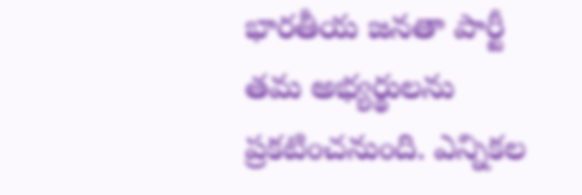భారతీయ జనతా పార్టీ తమ అభ్యర్థులను ప్రకటించనుంది. ఎన్నికల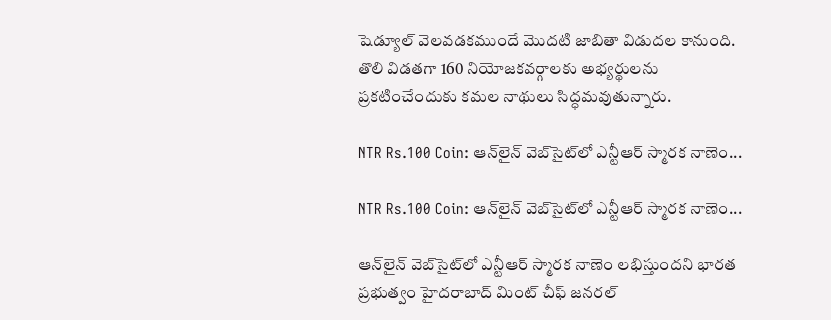షెడ్యూల్ వెలవడకముందే మొదటి జాబితా విడుదల కానుంది. తొలి విడతగా 160 నియోజకవర్గాలకు అభ్యర్థులను ప్రకటించేందుకు కమల నాథులు సిద్ధమవుతున్నారు.

NTR Rs.100 Coin: ఆన్‌లైన్ వెబ్‌సైట్‌లో ఎన్టీఆర్ స్మారక నాణెం...

NTR Rs.100 Coin: ఆన్‌లైన్ వెబ్‌సైట్‌లో ఎన్టీఆర్ స్మారక నాణెం...

ఆన్‌లైన్‌ వెబ్‌సైట్‌లో ఎన్టీఆర్ స్మారక నాణెం లభిస్తుందని భారత ప్రభుత్వం హైదరాబాద్ మింట్ చీఫ్ జనరల్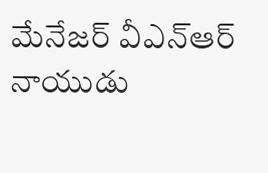మేనేజర్ వీఎన్‌ఆర్ నాయుడు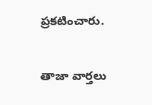ప్రకటించారు.

తాజా వార్తలు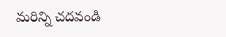మరిన్ని చదవండి